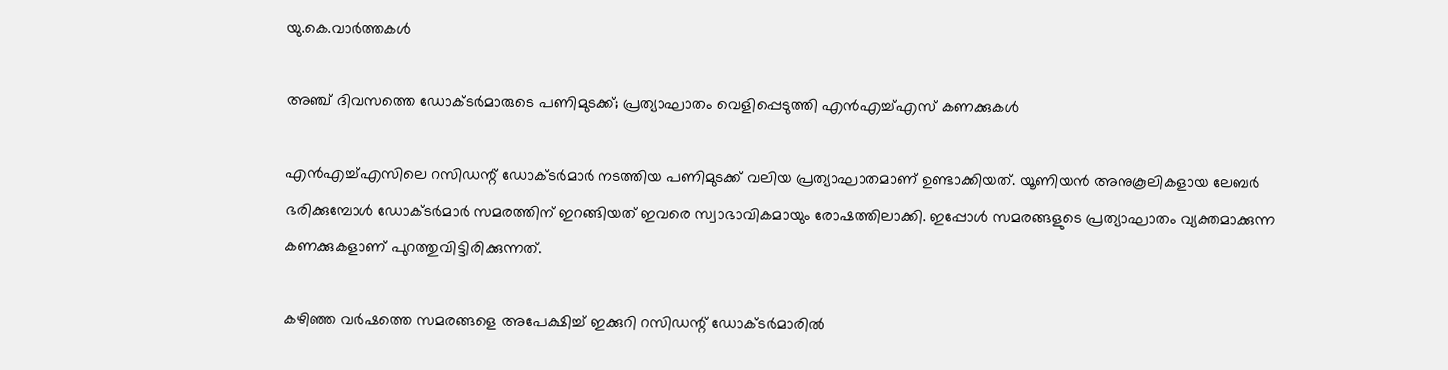യു.കെ.വാര്‍ത്തകള്‍

അഞ്ച് ദിവസത്തെ ഡോക്ടര്‍മാരുടെ പണിമുടക്ക്; പ്രത്യാഘാതം വെളിപ്പെടുത്തി എന്‍എച്ച്എസ് കണക്കുകള്‍

എന്‍എച്ച്എസിലെ റസിഡന്റ് ഡോക്ടര്‍മാര്‍ നടത്തിയ പണിമുടക്ക് വലിയ പ്രത്യാഘാതമാണ് ഉണ്ടാക്കിയത്. യൂണിയന്‍ അനുകൂലികളായ ലേബര്‍ ഭരിക്കുമ്പോള്‍ ഡോക്ടര്‍മാര്‍ സമരത്തിന് ഇറങ്ങിയത് ഇവരെ സ്വാഭാവികമായും രോഷത്തിലാക്കി. ഇപ്പോള്‍ സമരങ്ങളുടെ പ്രത്യാഘാതം വ്യക്തമാക്കുന്ന കണക്കുകളാണ് പുറത്തുവിട്ടിരിക്കുന്നത്.

കഴിഞ്ഞ വര്‍ഷത്തെ സമരങ്ങളെ അപേക്ഷിച്ച് ഇക്കുറി റസിഡന്റ് ഡോക്ടര്‍മാരില്‍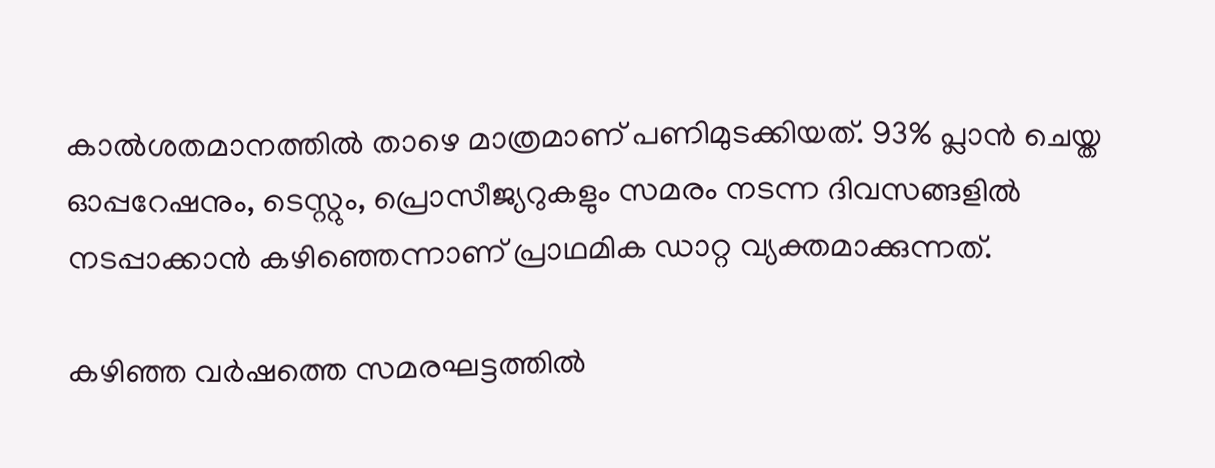കാല്‍ശതമാനത്തില്‍ താഴെ മാത്രമാണ് പണിമുടക്കിയത്. 93% പ്ലാന്‍ ചെയ്ത ഓപ്പറേഷനും, ടെസ്റ്റും, പ്രൊസീജ്യറുകളും സമരം നടന്ന ദിവസങ്ങളില്‍ നടപ്പാക്കാന്‍ കഴിഞ്ഞെന്നാണ് പ്രാഥമിക ഡാറ്റ വ്യക്തമാക്കുന്നത്.

കഴിഞ്ഞ വര്‍ഷത്തെ സമരഘട്ടത്തില്‍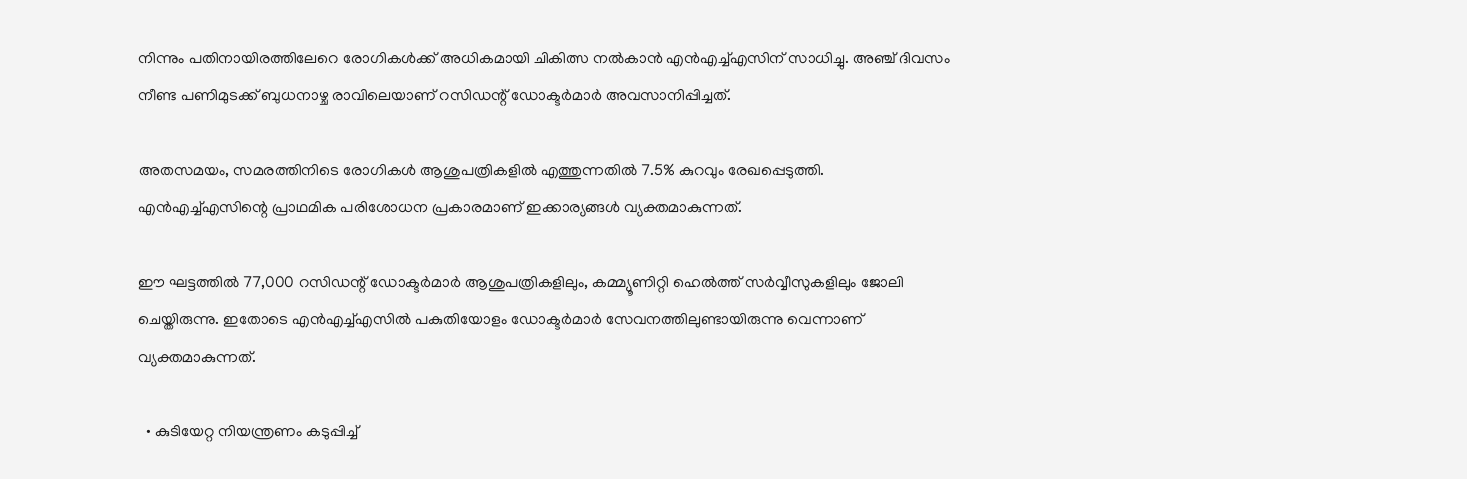നിന്നും പതിനായിരത്തിലേറെ രോഗികള്‍ക്ക് അധികമായി ചികിത്സ നല്‍കാന്‍ എന്‍എച്ച്എസിന് സാധിച്ചു. അഞ്ച് ദിവസം നീണ്ട പണിമുടക്ക് ബുധനാഴ്ച രാവിലെയാണ് റസിഡന്റ് ഡോക്ടര്‍മാര്‍ അവസാനിപ്പിച്ചത്.

അതസമയം, സമരത്തിനിടെ രോഗികള്‍ ആശുപത്രികളില്‍ എത്തുന്നതില്‍ 7.5% കുറവും രേഖപ്പെടുത്തി. എന്‍എച്ച്എസിന്റെ പ്രാഥമിക പരിശോധന പ്രകാരമാണ് ഇക്കാര്യങ്ങള്‍ വ്യക്തമാകുന്നത്.

ഈ ഘട്ടത്തില്‍ 77,000 റസിഡന്റ് ഡോക്ടര്‍മാര്‍ ആശുപത്രികളിലും, കമ്മ്യൂണിറ്റി ഹെല്‍ത്ത് സര്‍വ്വീസുകളിലും ജോലി ചെയ്തിരുന്നു. ഇതോടെ എന്‍എച്ച്എസില്‍ പകുതിയോളം ഡോക്ടര്‍മാര്‍ സേവനത്തിലുണ്ടായിരുന്നു വെന്നാണ് വ്യക്തമാകുന്നത്.

  • കുടിയേറ്റ നിയന്ത്രണം കടുപ്പിച്ച്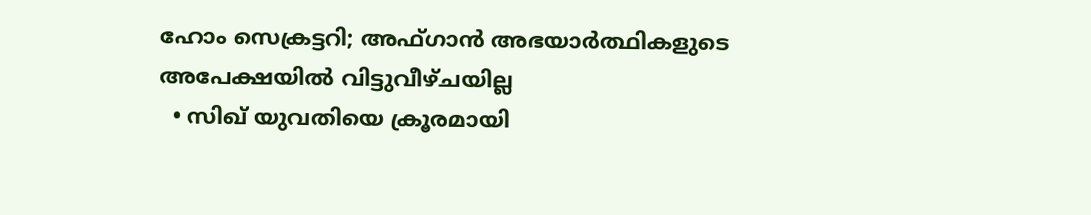ഹോം സെക്രട്ടറി; അഫ്ഗാന്‍ അഭയാര്‍ത്ഥികളുടെ അപേക്ഷയില്‍ വിട്ടുവീഴ്ചയില്ല
  • സിഖ് യുവതിയെ ക്രൂരമായി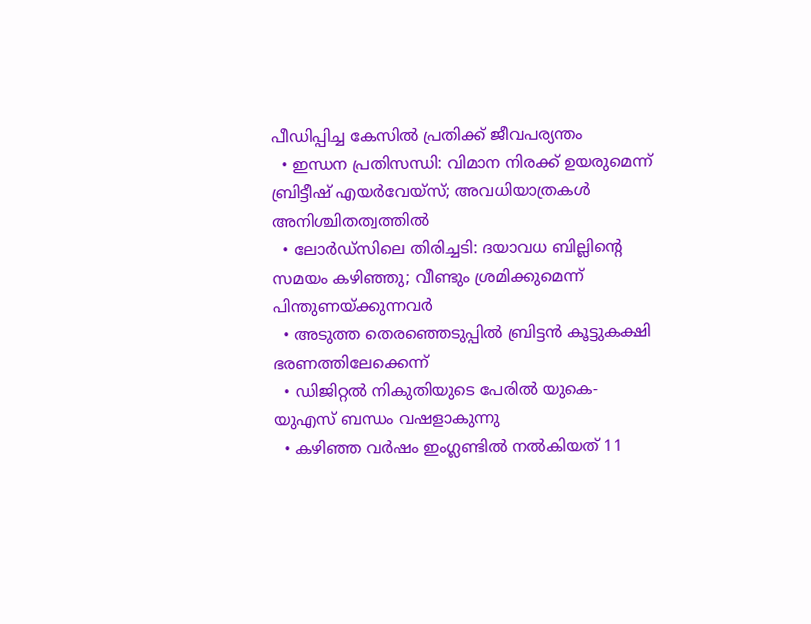പീഡിപ്പിച്ച കേസില്‍ പ്രതിക്ക് ജീവപര്യന്തം
  • ഇന്ധന പ്രതിസന്ധി: വിമാന നിരക്ക് ഉയരുമെന്ന് ബ്രിട്ടീഷ് എയര്‍വേയ്‌സ്; അവധിയാത്രകള്‍ അനിശ്ചിതത്വത്തില്‍
  • ലോര്‍ഡ്‌സിലെ തിരിച്ചടി: ദയാവധ ബില്ലിന്റെ സമയം കഴിഞ്ഞു; വീണ്ടും ശ്രമിക്കുമെന്ന് പിന്തുണയ്ക്കുന്നവര്‍
  • അടുത്ത തെരഞ്ഞെടുപ്പില്‍ ബ്രിട്ടന്‍ കൂട്ടുകക്ഷി ഭരണത്തിലേക്കെന്ന്
  • ഡിജിറ്റല്‍ നികുതിയുടെ പേരില്‍ യുകെ- യുഎസ് ബന്ധം വഷളാകുന്നു
  • കഴിഞ്ഞ വര്‍ഷം ഇംഗ്ലണ്ടില്‍ നല്‍കിയത് 11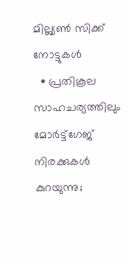മില്ല്യണ്‍ സിക്ക് നോട്ടുകള്‍
  • പ്രതികൂല സാഹചര്യത്തിലും മോര്‍ട്ട്‌ഗേജ് നിരക്കുകള്‍ കുറയുന്നു;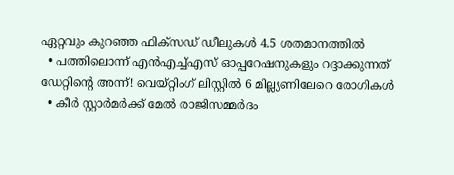ഏറ്റവും കുറഞ്ഞ ഫിക്‌സഡ് ഡീലുകള്‍ 4.5 ശതമാനത്തില്‍
  • പത്തിലൊന്ന് എന്‍എച്ച്എസ് ഓപ്പറേഷനുകളും റദ്ദാക്കുന്നത് ഡേറ്റിന്റെ അന്ന്! വെയ്റ്റിംഗ് ലിസ്റ്റില്‍ 6 മില്ല്യണിലേറെ രോഗികള്‍
  • കീര്‍ സ്റ്റാര്‍മര്‍ക്ക് മേല്‍ രാജിസമ്മര്‍ദം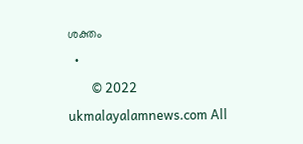ശക്തം
  •
        © 2022 ukmalayalamnews.com All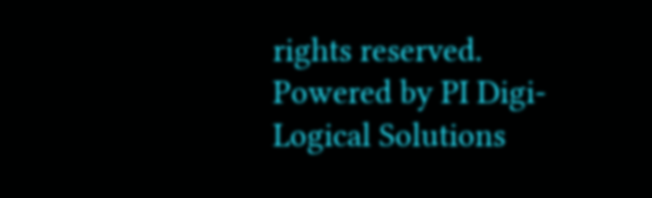rights reserved. Powered by PI Digi-Logical Solutions